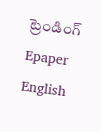ట్రెండింగ్
Epaper    English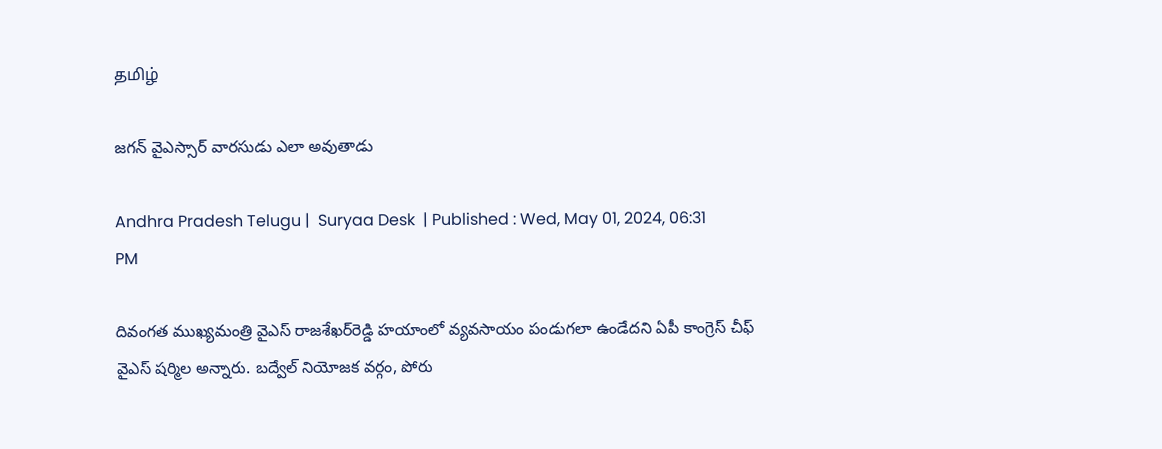தமிழ்

జగన్ వైఎస్సార్ వారసుడు ఎలా అవుతాడు

Andhra Pradesh Telugu |  Suryaa Desk  | Published : Wed, May 01, 2024, 06:31 PM

దివంగత ముఖ్యమంత్రి వైఎస్ రాజశేఖర్‌రెడ్డి హయాంలో వ్యవసాయం పండుగలా ఉండేదని ఏపీ కాంగ్రెస్ చీఫ్ వైఎస్ షర్మిల అన్నారు. బద్వేల్ నియోజక వర్గం, పోరు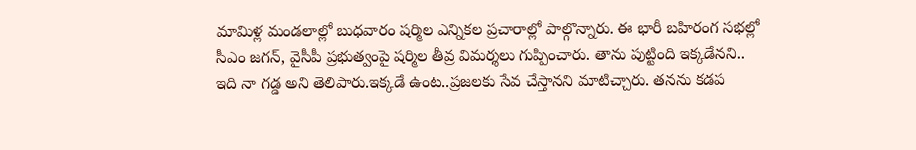మామిళ్ల మండలాల్లో బుధవారం షర్మిల ఎన్నికల ప్రచారాల్లో పాల్గొన్నారు. ఈ భారీ బహిరంగ సభల్లో సీఎం జగన్‌, వైసీపీ ప్రభుత్వంపై షర్మిల తీవ్ర విమర్శలు గుప్పించారు. తాను పుట్టింది ఇక్కడేనని.. ఇది నా గడ్డ అని తెలిపారు.ఇక్కడే ఉంట..ప్రజలకు సేవ చేస్తానని మాటిచ్చారు. తనను కడప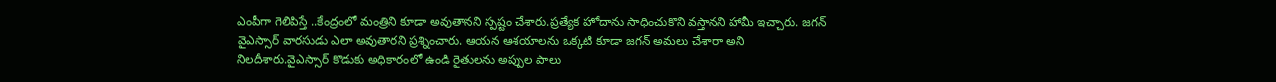ఎంపీగా గెలిపిస్తే ..కేంద్రంలో మంత్రిని కూడా అవుతానని స్పష్టం చేశారు.ప్రత్యేక హోదాను సాధించుకొని వస్తానని హామీ ఇచ్చారు. జగన్  వైఎస్సార్ వారసుడు ఎలా అవుతారని ప్రశ్నించారు. ఆయన ఆశయాలను ఒక్కటి కూడా జగన్ అమలు చేశారా అని నిలదీశారు.వైఎస్సార్ కొడుకు అధికారంలో ఉండి రైతులను అప్పుల పాలు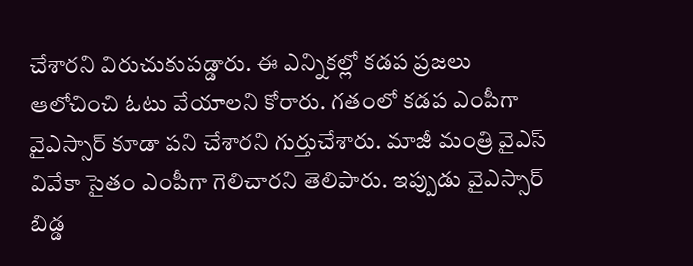చేశారని విరుచుకుపడ్డారు. ఈ ఎన్నికల్లో కడప ప్రజలు ఆలోచించి ఓటు వేయాలని కోరారు. గతంలో కడప ఎంపీగా వైఎస్సార్ కూడా పని చేశారని గుర్తుచేశారు. మాజీ మంత్రి వైఎస్ వివేకా సైతం ఎంపీగా గెలిచారని తెలిపారు. ఇప్పుడు వైఎస్సార్ బిడ్డ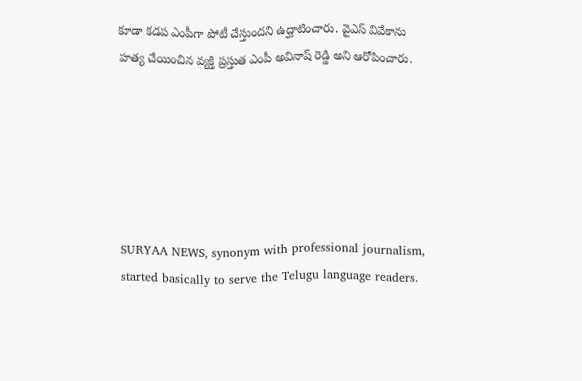కూడా కడప ఎంపీగా పోటీ చేస్తుందని ఉద్ఘాటించారు. వైఎస్ వివేకాను హత్య చేయించిన వ్యక్తి ప్రస్తుత ఎంపీ అవినాష్ రెడ్డి అని ఆరోపించారు.






SURYAA NEWS, synonym with professional journalism, started basically to serve the Telugu language readers.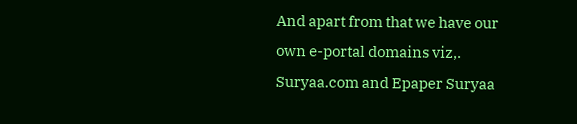And apart from that we have our own e-portal domains viz,. Suryaa.com and Epaper Suryaa